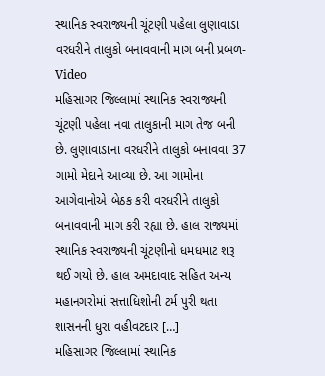સ્થાનિક સ્વરાજ્યની ચૂંટણી પહેલા લુણાવાડા વરધરીને તાલુકો બનાવવાની માગ બની પ્રબળ- Video
મહિસાગર જિલ્લામાં સ્થાનિક સ્વરાજ્યની ચૂંટણી પહેલા નવા તાલુકાની માગ તેજ બની છે. લુણાવાડાના વરધરીને તાલુકો બનાવવા 37 ગામો મેદાને આવ્યા છે. આ ગામોના આગેવાનોએ બેઠક કરી વરધરીને તાલુકો બનાવવાની માગ કરી રહ્યા છે. હાલ રાજ્યમાં સ્થાનિક સ્વરાજ્યની ચૂંટણીનો ધમધમાટ શરૂ થઈ ગયો છે. હાલ અમદાવાદ સહિત અન્ય મહાનગરોમાં સત્તાધિશોની ટર્મ પુરી થતા શાસનની ધુરા વહીવટદાર […]
મહિસાગર જિલ્લામાં સ્થાનિક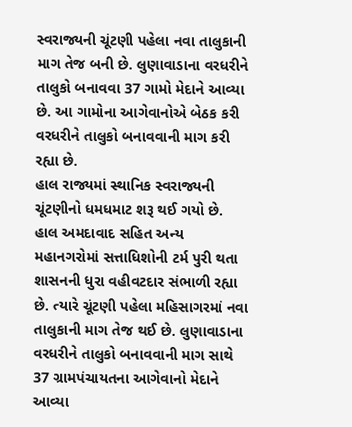સ્વરાજ્યની ચૂંટણી પહેલા નવા તાલુકાની માગ તેજ બની છે. લુણાવાડાના વરધરીને તાલુકો બનાવવા 37 ગામો મેદાને આવ્યા છે. આ ગામોના આગેવાનોએ બેઠક કરી વરધરીને તાલુકો બનાવવાની માગ કરી રહ્યા છે.
હાલ રાજ્યમાં સ્થાનિક સ્વરાજ્યની ચૂંટણીનો ધમધમાટ શરૂ થઈ ગયો છે. હાલ અમદાવાદ સહિત અન્ય મહાનગરોમાં સત્તાધિશોની ટર્મ પુરી થતા શાસનની ધુરા વહીવટદાર સંભાળી રહ્યા છે. ત્યારે ચૂંટણી પહેલા મહિસાગરમાં નવા તાલુકાની માગ તેજ થઈ છે. લુણાવાડાના વરધરીને તાલુકો બનાવવાની માગ સાથે 37 ગ્રામપંચાયતના આગેવાનો મેદાને આવ્યા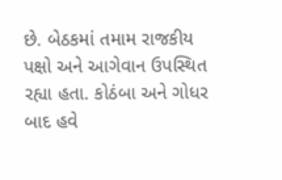છે. બેઠકમાં તમામ રાજકીય પક્ષો અને આગેવાન ઉપસ્થિત રહ્યા હતા. કોઠંબા અને ગોધર બાદ હવે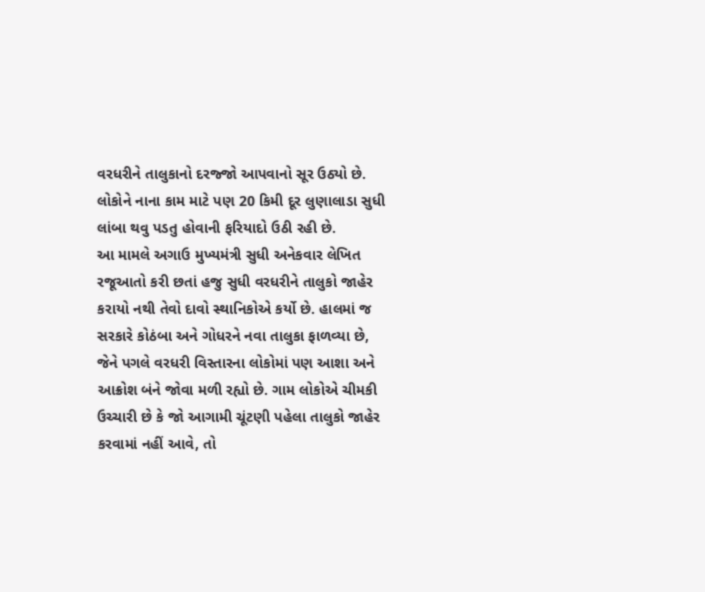વરધરીને તાલુકાનો દરજ્જો આપવાનો સૂર ઉઠ્યો છે. લોકોને નાના કામ માટે પણ 20 કિમી દૂર લુણાલાડા સુધી લાંબા થવુ પડતુ હોવાની ફરિયાદો ઉઠી રહી છે.
આ મામલે અગાઉ મુખ્યમંત્રી સુધી અનેકવાર લેખિત રજૂઆતો કરી છતાં હજુ સુધી વરધરીને તાલુકો જાહેર કરાયો નથી તેવો દાવો સ્થાનિકોએ કર્યો છે. હાલમાં જ સરકારે કોઠંબા અને ગોધરને નવા તાલુકા ફાળવ્યા છે, જેને પગલે વરધરી વિસ્તારના લોકોમાં પણ આશા અને આક્રોશ બંને જોવા મળી રહ્યો છે. ગામ લોકોએ ચીમકી ઉચ્ચારી છે કે જો આગામી ચૂંટણી પહેલા તાલુકો જાહેર કરવામાં નહીં આવે, તો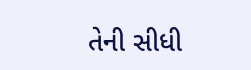તેની સીધી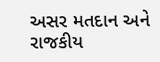અસર મતદાન અને રાજકીય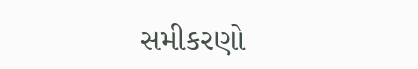સમીકરણો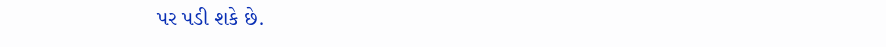પર પડી શકે છે.